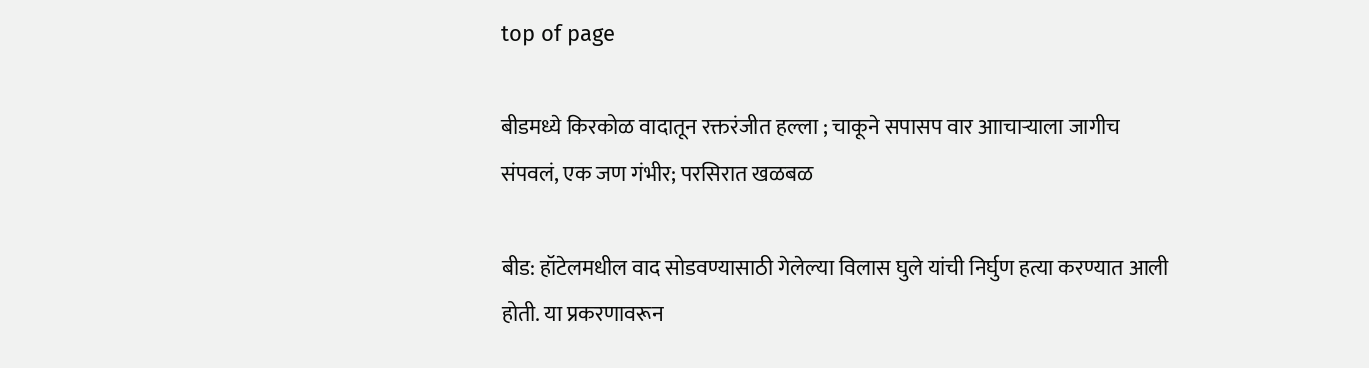top of page

बीडमध्ये किरकोळ वादातून रक्तरंजीत हल्ला ; चाकूने सपासप वार आाचार्‍याला जागीच संपवलं, एक जण गंभीर; परसिरात खळबळ

बीड: हॉटेलमधील वाद सोडवण्यासाठी गेलेल्या विलास घुले यांची निर्घुण हत्या करण्यात आली होती. या प्रकरणावरून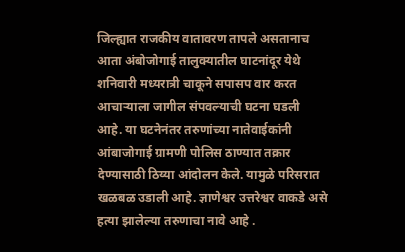जिल्ह्यात राजकीय वातावरण तापले असतानाच आता अंबोजोगाई तालुक्यातील घाटनांदूर येथे शनिवारी मध्यरात्री चाकूने सपासप वार करत आचार्‍याला जागील संपवल्याची घटना घडली आहे. या घटनेनंतर तरुणांच्या नातेवाईकांनी आंबाजोगाई ग्रामणी पोलिस ठाण्यात तक्रार देण्यासाठी ठिय्या आंदोलन केले. यामुळे परिसरात खळबळ उडाली आहे. ज्ञाणेश्वर उत्तरेश्वर वाकडे असे हत्या झालेल्या तरुणाचा नावे आहे .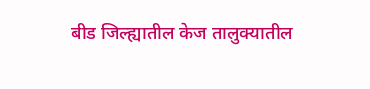बीड जिल्ह्यातील केज तालुक्यातील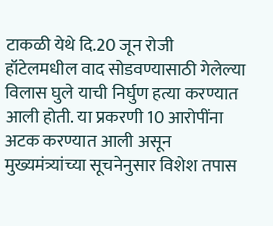टाकळी येथे दि.20 जून रोजी हॉटेलमधील वाद सोडवण्यासाठी गेलेल्या विलास घुले याची निर्घुण हत्या करण्यात आली होती. या प्रकरणी 10 आरोपींना अटक करण्यात आली असून मुख्यमंत्र्यांच्या सूचनेनुसार विशेश तपास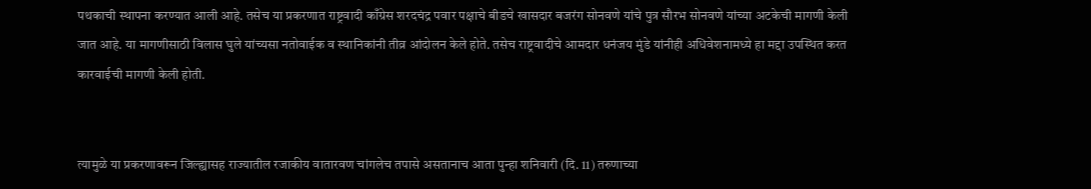पथकाची स्थापना करण्यात आली आहे. तसेच या प्रकरणात राष्ट्रवादी काँग्रेस शरदचंद्र पवार पक्षाचे बीडचे खासदार बजरंग सोनवणे यांचे पुत्र सौरभ सोनवणे यांच्या अटकेची मागणी केली जात आहे. या मागणीसाठी विलास घुले यांच्यसा नतोवाईक व स्थानिकांनी तीव्र आंदोलन केले होते. तसेच राष्ट्रवादीचे आमदार धनंजय मुंडे यांनीही अधिवेशनामध्ये हा मद्दा उपस्थित करत कारवाईची मागणी केली होती.


त्यामुळे या प्रकरणावरून जिल्ह्यासह राज्यातील रजाकीय वातारवण चांगलेच तपासे असतानाच आता पुन्हा शनिवारी (दि. 11) तरुणाच्या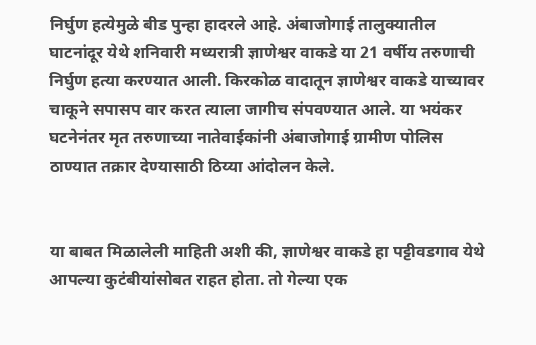निर्घुण हत्येमुळे बीड पुन्हा हादरले आहे. अंबाजोगाई तालुक्यातील घाटनांदूर येथे शनिवारी मध्यरात्री ज्ञाणेश्वर वाकडे या 21 वर्षीय तरुणाची निर्घुण हत्या करण्यात आली. किरकोळ वादातून ज्ञाणेश्वर वाकडे याच्यावर चाकूने सपासप वार करत त्याला जागीच संपवण्यात आले. या भयंकर घटनेनंतर मृत तरुणाच्या नातेवाईकांनी अंबाजोगाई ग्रामीण पोलिस ठाण्यात तक्रार देण्यासाठी ठिय्या आंदोलन केले.


या बाबत मिळालेली माहिती अशी की, ज्ञाणेश्वर वाकडे हा पट्टीवडगाव येथे आपल्या कुटंबीयांसोबत राहत होता. तो गेल्या एक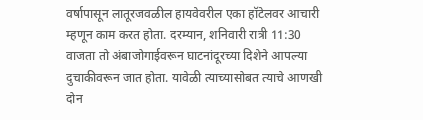वर्षापासून लातूरजवळील हायवेवरील एका हॉटेलवर आचारी म्हणून काम करत होता. दरम्यान, शनिवारी रात्री 11:30 वाजता तो अंबाजोगाईवरून घाटनांदूरच्या दिशेने आपल्या दुचाकीवरून जात होता. यावेळी त्याच्यासोबत त्याचे आणखी दोन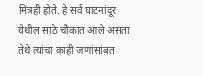मित्रही होते. हे सर्व घाटनांदूर येथील साठे चौकात आले असता तेथे त्यांचा काही जणांसांबत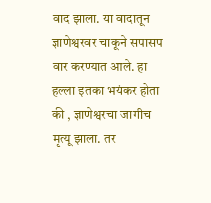वाद झाला. या वादातून ज्ञाणेश्वरवर चाकूने सपासप वार करण्यात आले. हा हल्ला इतका भयंकर होता की , ज्ञाणेश्वरचा जागीच मृत्यू झाला. तर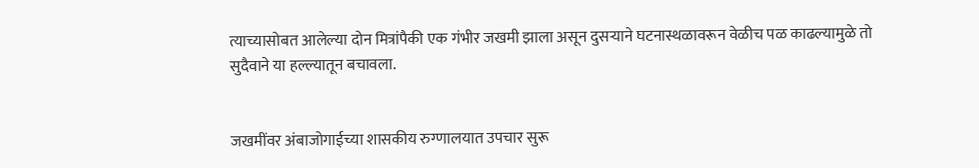त्याच्यासोबत आलेल्या दोन मित्रांपैकी एक गंभीर जखमी झाला असून दुसर्‍याने घटनास्थळावरून वेळीच पळ काढल्यामुळे तो सुदैवाने या हल्ल्यातून बचावला.


जखमींवर अंबाजोगाईच्या शासकीय रुग्णालयात उपचार सुरू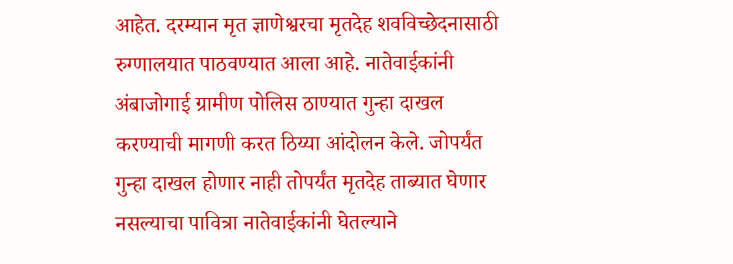आहेत. दरम्यान मृत ज्ञाणेश्वरचा मृतदेह शवविच्छेदनासाठी रुग्णालयात पाठवण्यात आला आहे. नातेवाईकांनी अंबाजोगाई ग्रामीण पोलिस ठाण्यात गुन्हा दाखल करण्याची मागणी करत ठिय्या आंदोलन केले. जोपर्यंत गुन्हा दाखल होणार नाही तोपर्यंत मृतदेह ताब्यात घेणार नसल्याचा पावित्रा नातेवाईकांनी घेतल्याने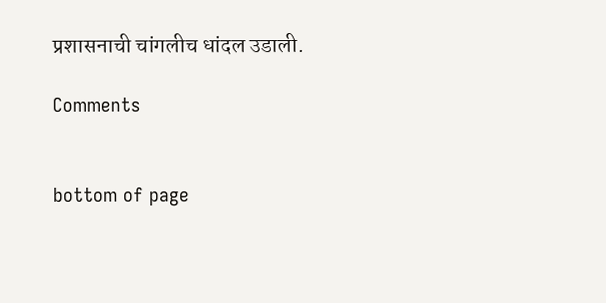प्रशासनाची चांगलीच धांदल उडाली.

Comments


bottom of page